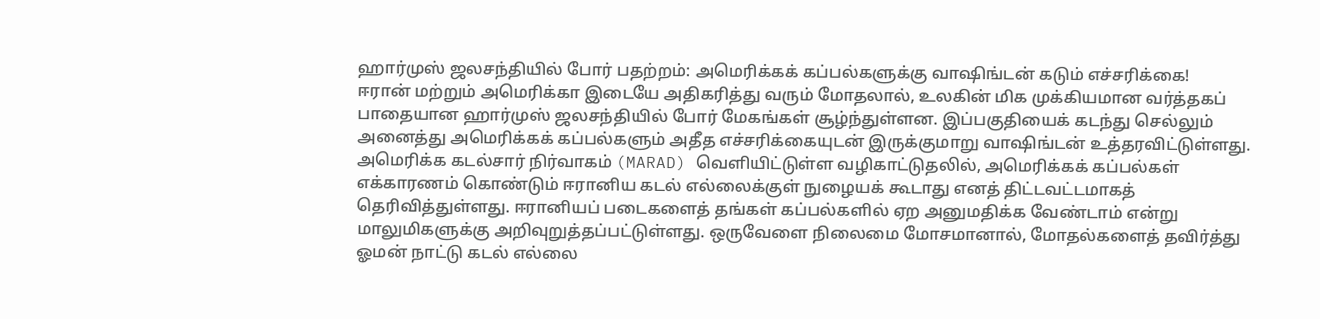ஹார்முஸ் ஜலசந்தியில் போர் பதற்றம்: அமெரிக்கக் கப்பல்களுக்கு வாஷிங்டன் கடும் எச்சரிக்கை!
ஈரான் மற்றும் அமெரிக்கா இடையே அதிகரித்து வரும் மோதலால், உலகின் மிக முக்கியமான வர்த்தகப் பாதையான ஹார்முஸ் ஜலசந்தியில் போர் மேகங்கள் சூழ்ந்துள்ளன. இப்பகுதியைக் கடந்து செல்லும் அனைத்து அமெரிக்கக் கப்பல்களும் அதீத எச்சரிக்கையுடன் இருக்குமாறு வாஷிங்டன் உத்தரவிட்டுள்ளது.
அமெரிக்க கடல்சார் நிர்வாகம் (MARAD) வெளியிட்டுள்ள வழிகாட்டுதலில், அமெரிக்கக் கப்பல்கள் எக்காரணம் கொண்டும் ஈரானிய கடல் எல்லைக்குள் நுழையக் கூடாது எனத் திட்டவட்டமாகத் தெரிவித்துள்ளது. ஈரானியப் படைகளைத் தங்கள் கப்பல்களில் ஏற அனுமதிக்க வேண்டாம் என்று மாலுமிகளுக்கு அறிவுறுத்தப்பட்டுள்ளது. ஒருவேளை நிலைமை மோசமானால், மோதல்களைத் தவிர்த்து ஓமன் நாட்டு கடல் எல்லை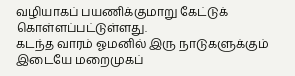வழியாகப் பயணிக்குமாறு கேட்டுக் கொள்ளப்பட்டுள்ளது.
கடந்த வாரம் ஓமனில் இரு நாடுகளுக்கும் இடையே மறைமுகப்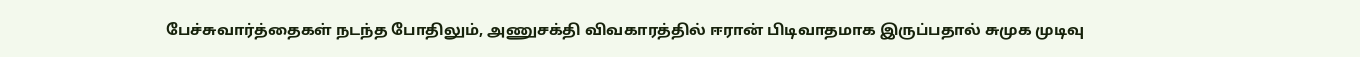பேச்சுவார்த்தைகள் நடந்த போதிலும், அணுசக்தி விவகாரத்தில் ஈரான் பிடிவாதமாக இருப்பதால் சுமுக முடிவு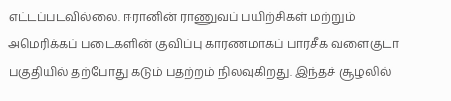எட்டப்படவில்லை. ஈரானின் ராணுவப் பயிற்சிகள் மற்றும் அமெரிக்கப் படைகளின் குவிப்பு காரணமாகப் பாரசீக வளைகுடா பகுதியில் தற்போது கடும் பதற்றம் நிலவுகிறது. இந்தச் சூழலில்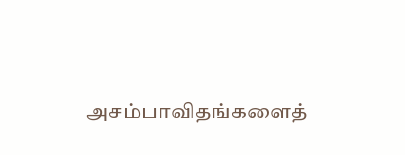அசம்பாவிதங்களைத்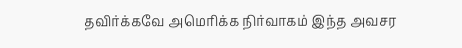தவிர்க்கவே அமெரிக்க நிர்வாகம் இந்த அவசர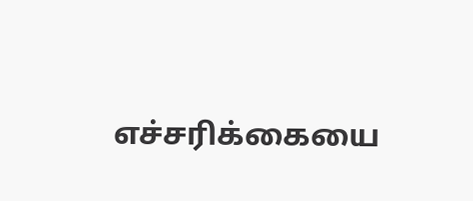எச்சரிக்கையை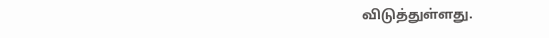விடுத்துள்ளது.